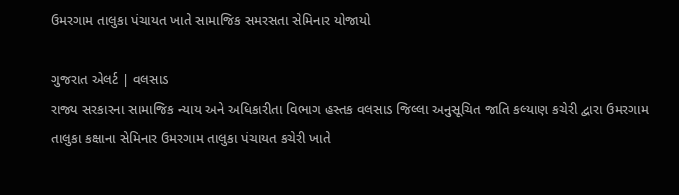ઉમરગામ તાલુકા પંચાયત ખાતે સામાજિક સમરસતા સેમિનાર યોજાયો

ગુજરાત એલર્ટ | વલસાડ
રાજ્ય સરકારના સામાજિક ન્યાય અને અધિકારીતા વિભાગ હસ્તક વલસાડ જિલ્લા અનુસૂચિત જાતિ કલ્યાણ કચેરી દ્વારા ઉમરગામ તાલુકા કક્ષાના સેમિનાર ઉમરગામ તાલુકા પંચાયત કચેરી ખાતે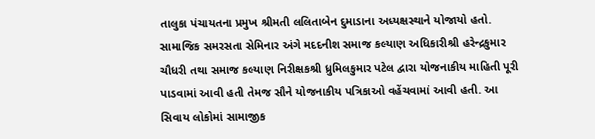તાલુકા પંચાયતના પ્રમુખ શ્રીમતી લલિતાબેન દુમાડાના અધ્યક્ષસ્થાને યોજાયો હતો.
સામાજિક સમરસતા સેમિનાર અંગે મદદનીશ સમાજ કલ્યાણ અધિકારીશ્રી હરેન્દ્રકુમાર ચૌધરી તથા સમાજ કલ્યાણ નિરીક્ષકશ્રી ધ્રુમિલકુમાર પટેલ દ્વારા યોજનાકીય માહિતી પૂરી પાડવામાં આવી હતી તેમજ સૌને યોજનાકીય પત્રિકાઓ વહેંચવામાં આવી હતી. આ સિવાય લોકોમાં સામાજીક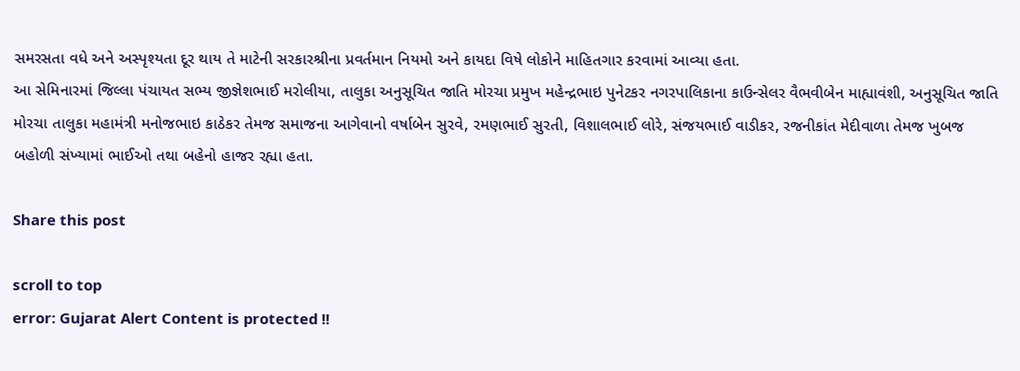સમરસતા વધે અને અસ્પૃશ્યતા દૂર થાય તે માટેની સરકારશ્રીના પ્રવર્તમાન નિયમો અને કાયદા વિષે લોકોને માહિતગાર કરવામાં આવ્યા હતા.
આ સેમિનારમાં જિલ્લા પંચાયત સભ્ય જીજ્ઞેશભાઈ મરોલીયા, તાલુકા અનુસૂચિત જાતિ મોરચા પ્રમુખ મહેન્દ્રભાઇ પુનેટકર નગરપાલિકાના કાઉન્સેલર વૈભવીબેન માહ્યાવંશી, અનુસૂચિત જાતિ મોરચા તાલુકા મહામંત્રી મનોજભાઇ કાઠેકર તેમજ સમાજના આગેવાનો વર્ષાબેન સુરવે, રમણભાઈ સુરતી, વિશાલભાઈ લોરે, સંજયભાઈ વાડીકર, રજનીકાંત મેદીવાળા તેમજ ખુબજ બહોળી સંખ્યામાં ભાઈઓ તથા બહેનો હાજર રહ્યા હતા.

Share this post

scroll to top
error: Gujarat Alert Content is protected !!